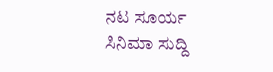ನಟ ಸೂರ್ಯ
ಸಿನಿಮಾ ಸುದ್ದಿ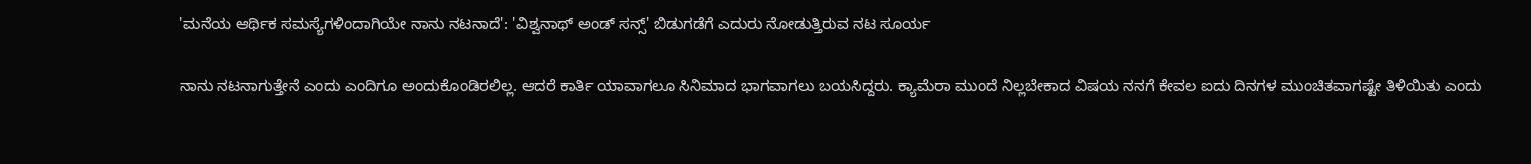'ಮನೆಯ ಆರ್ಥಿಕ ಸಮಸ್ಯೆಗಳಿಂದಾಗಿಯೇ ನಾನು ನಟನಾದೆ': 'ವಿಶ್ವನಾಥ್ ಅಂಡ್ ಸನ್ಸ್' ಬಿಡುಗಡೆಗೆ ಎದುರು ನೋಡುತ್ತಿರುವ ನಟ ಸೂರ್ಯ

ನಾನು ನಟನಾಗುತ್ತೇನೆ ಎಂದು ಎಂದಿಗೂ ಅಂದುಕೊಂಡಿರಲಿಲ್ಲ. ಆದರೆ ಕಾರ್ತಿ ಯಾವಾಗಲೂ ಸಿನಿಮಾದ ಭಾಗವಾಗಲು ಬಯಸಿದ್ದರು. ಕ್ಯಾಮೆರಾ ಮುಂದೆ ನಿಲ್ಲಬೇಕಾದ ವಿಷಯ ನನಗೆ ಕೇವಲ ಐದು ದಿನಗಳ ಮುಂಚಿತವಾಗಷ್ಟೇ ತಿಳಿಯಿತು ಎಂದು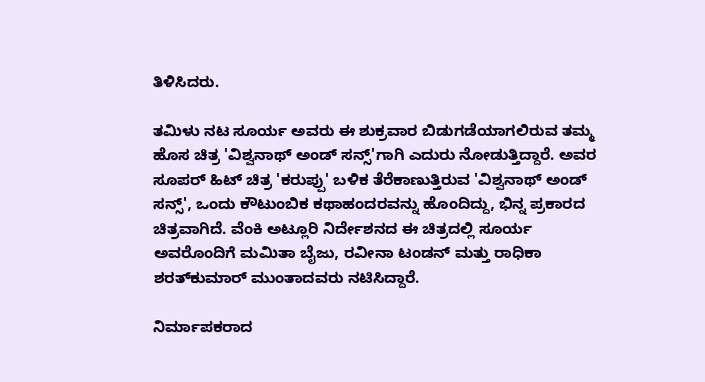ತಿಳಿಸಿದರು.

ತಮಿಳು ನಟ ಸೂರ್ಯ ಅವರು ಈ ಶುಕ್ರವಾರ ಬಿಡುಗಡೆಯಾಗಲಿರುವ ತಮ್ಮ ಹೊಸ ಚಿತ್ರ 'ವಿಶ್ವನಾಥ್ ಅಂಡ್ ಸನ್ಸ್'ಗಾಗಿ ಎದುರು ನೋಡುತ್ತಿದ್ದಾರೆ. ಅವರ ಸೂಪರ್ ಹಿಟ್ ಚಿತ್ರ 'ಕರುಪ್ಪು' ಬಳಿಕ ತೆರೆಕಾಣುತ್ತಿರುವ 'ವಿಶ್ವನಾಥ್ ಅಂಡ್ ಸನ್ಸ್', ಒಂದು ಕೌಟುಂಬಿಕ ಕಥಾಹಂದರವನ್ನು ಹೊಂದಿದ್ದು, ಭಿನ್ನ ಪ್ರಕಾರದ ಚಿತ್ರವಾಗಿದೆ. ವೆಂಕಿ ಅಟ್ಲೂರಿ ನಿರ್ದೇಶನದ ಈ ಚಿತ್ರದಲ್ಲಿ ಸೂರ್ಯ ಅವರೊಂದಿಗೆ ಮಮಿತಾ ಬೈಜು, ರವೀನಾ ಟಂಡನ್ ಮತ್ತು ರಾಧಿಕಾ ಶರತ್‌ಕುಮಾರ್ ಮುಂತಾದವರು ನಟಿಸಿದ್ದಾರೆ.

ನಿರ್ಮಾಪಕರಾದ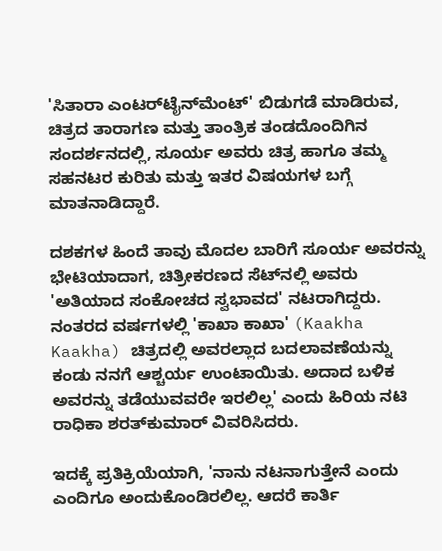'ಸಿತಾರಾ ಎಂಟರ್‌ಟೈನ್‌ಮೆಂಟ್' ಬಿಡುಗಡೆ ಮಾಡಿರುವ, ಚಿತ್ರದ ತಾರಾಗಣ ಮತ್ತು ತಾಂತ್ರಿಕ ತಂಡದೊಂದಿಗಿನ ಸಂದರ್ಶನದಲ್ಲಿ, ಸೂರ್ಯ ಅವರು ಚಿತ್ರ ಹಾಗೂ ತಮ್ಮ ಸಹನಟರ ಕುರಿತು ಮತ್ತು ಇತರ ವಿಷಯಗಳ ಬಗ್ಗೆ ಮಾತನಾಡಿದ್ದಾರೆ.

ದಶಕಗಳ ಹಿಂದೆ ತಾವು ಮೊದಲ ಬಾರಿಗೆ ಸೂರ್ಯ ಅವರನ್ನು ಭೇಟಿಯಾದಾಗ, ಚಿತ್ರೀಕರಣದ ಸೆಟ್‌ನಲ್ಲಿ ಅವರು 'ಅತಿಯಾದ ಸಂಕೋಚದ ಸ್ವಭಾವದ' ನಟರಾಗಿದ್ದರು. ನಂತರದ ವರ್ಷಗಳಲ್ಲಿ 'ಕಾಖಾ ಕಾಖಾ' (Kaakha Kaakha) ಚಿತ್ರದಲ್ಲಿ ಅವರಲ್ಲಾದ ಬದಲಾವಣೆಯನ್ನು ಕಂಡು ನನಗೆ ಆಶ್ಚರ್ಯ ಉಂಟಾಯಿತು. ಅದಾದ ಬಳಿಕ ಅವರನ್ನು ತಡೆಯುವವರೇ ಇರಲಿಲ್ಲ' ಎಂದು ಹಿರಿಯ ನಟಿ ರಾಧಿಕಾ ಶರತ್‌ಕುಮಾರ್ ವಿವರಿಸಿದರು.

ಇದಕ್ಕೆ ಪ್ರತಿಕ್ರಿಯೆಯಾಗಿ, 'ನಾನು ನಟನಾಗುತ್ತೇನೆ ಎಂದು ಎಂದಿಗೂ ಅಂದುಕೊಂಡಿರಲಿಲ್ಲ. ಆದರೆ ಕಾರ್ತಿ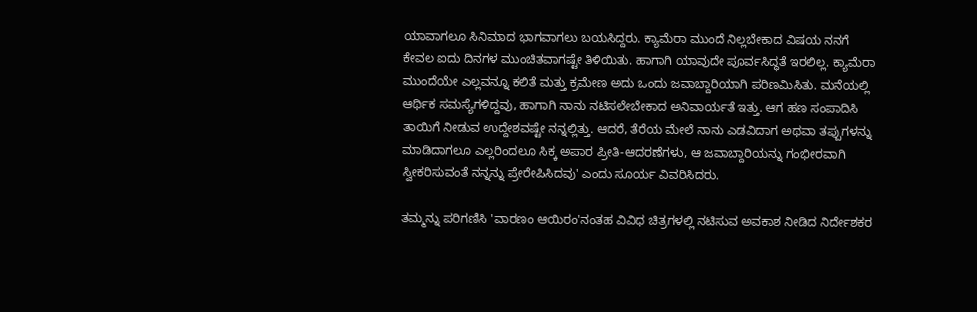ಯಾವಾಗಲೂ ಸಿನಿಮಾದ ಭಾಗವಾಗಲು ಬಯಸಿದ್ದರು. ಕ್ಯಾಮೆರಾ ಮುಂದೆ ನಿಲ್ಲಬೇಕಾದ ವಿಷಯ ನನಗೆ ಕೇವಲ ಐದು ದಿನಗಳ ಮುಂಚಿತವಾಗಷ್ಟೇ ತಿಳಿಯಿತು. ಹಾಗಾಗಿ ಯಾವುದೇ ಪೂರ್ವಸಿದ್ಧತೆ ಇರಲಿಲ್ಲ. ಕ್ಯಾಮೆರಾ ಮುಂದೆಯೇ ಎಲ್ಲವನ್ನೂ ಕಲಿತೆ ಮತ್ತು ಕ್ರಮೇಣ ಅದು ಒಂದು ಜವಾಬ್ದಾರಿಯಾಗಿ ಪರಿಣಮಿಸಿತು. ಮನೆಯಲ್ಲಿ ಆರ್ಥಿಕ ಸಮಸ್ಯೆಗಳಿದ್ದವು, ಹಾಗಾಗಿ ನಾನು ನಟಿಸಲೇಬೇಕಾದ ಅನಿವಾರ್ಯತೆ ಇತ್ತು. ಆಗ ಹಣ ಸಂಪಾದಿಸಿ ತಾಯಿಗೆ ನೀಡುವ ಉದ್ದೇಶವಷ್ಟೇ ನನ್ನಲ್ಲಿತ್ತು. ಆದರೆ, ತೆರೆಯ ಮೇಲೆ ನಾನು ಎಡವಿದಾಗ ಅಥವಾ ತಪ್ಪುಗಳನ್ನು ಮಾಡಿದಾಗಲೂ ಎಲ್ಲರಿಂದಲೂ ಸಿಕ್ಕ ಅಪಾರ ಪ್ರೀತಿ-ಆದರಣೆಗಳು, ಆ ಜವಾಬ್ದಾರಿಯನ್ನು ಗಂಭೀರವಾಗಿ ಸ್ವೀಕರಿಸುವಂತೆ ನನ್ನನ್ನು ಪ್ರೇರೇಪಿಸಿದವು' ಎಂದು ಸೂರ್ಯ ವಿವರಿಸಿದರು.

ತಮ್ಮನ್ನು ಪರಿಗಣಿಸಿ 'ವಾರಣಂ ಆಯಿರಂ'ನಂತಹ ವಿವಿಧ ಚಿತ್ರಗಳಲ್ಲಿ ನಟಿಸುವ ಅವಕಾಶ ನೀಡಿದ ನಿರ್ದೇಶಕರ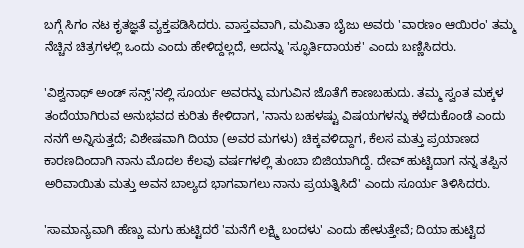ಬಗ್ಗೆ ಸಿಗಂ ನಟ ಕೃತಜ್ಞತೆ ವ್ಯಕ್ತಪಡಿಸಿದರು. ವಾಸ್ತವವಾಗಿ, ಮಮಿತಾ ಬೈಜು ಅವರು 'ವಾರಣಂ ಆಯಿರಂ' ತಮ್ಮ ನೆಚ್ಚಿನ ಚಿತ್ರಗಳಲ್ಲಿ ಒಂದು ಎಂದು ಹೇಳಿದ್ದಲ್ಲದೆ, ಅದನ್ನು 'ಸ್ಫೂರ್ತಿದಾಯಕ' ಎಂದು ಬಣ್ಣಿಸಿದರು.

'ವಿಶ್ವನಾಥ್ ಅಂಡ್ ಸನ್ಸ್'ನಲ್ಲಿ ಸೂರ್ಯ ಅವರನ್ನು ಮಗುವಿನ ಜೊತೆಗೆ ಕಾಣಬಹುದು. ತಮ್ಮ ಸ್ವಂತ ಮಕ್ಕಳ ತಂದೆಯಾಗಿರುವ ಅನುಭವದ ಕುರಿತು ಕೇಳಿದಾಗ, 'ನಾನು ಬಹಳಷ್ಟು ವಿಷಯಗಳನ್ನು ಕಳೆದುಕೊಂಡೆ ಎಂದು ನನಗೆ ಅನ್ನಿಸುತ್ತದೆ; ವಿಶೇಷವಾಗಿ ದಿಯಾ (ಅವರ ಮಗಳು) ಚಿಕ್ಕವಳಿದ್ದಾಗ, ಕೆಲಸ ಮತ್ತು ಪ್ರಯಾಣದ ಕಾರಣದಿಂದಾಗಿ ನಾನು ಮೊದಲ ಕೆಲವು ವರ್ಷಗಳಲ್ಲಿ ತುಂಬಾ ಬಿಜಿಯಾಗಿದ್ದೆ. ದೇವ್ ಹುಟ್ಟಿದಾಗ ನನ್ನ ತಪ್ಪಿನ ಅರಿವಾಯಿತು ಮತ್ತು ಅವನ ಬಾಲ್ಯದ ಭಾಗವಾಗಲು ನಾನು ಪ್ರಯತ್ನಿಸಿದೆ' ಎಂದು ಸೂರ್ಯ ತಿಳಿಸಿದರು.

'ಸಾಮಾನ್ಯವಾಗಿ ಹೆಣ್ಣು ಮಗು ಹುಟ್ಟಿದರೆ 'ಮನೆಗೆ ಲಕ್ಷ್ಮಿ ಬಂದಳು' ಎಂದು ಹೇಳುತ್ತೇವೆ; ದಿಯಾ ಹುಟ್ಟಿದ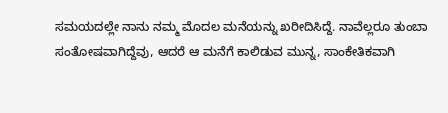ಸಮಯದಲ್ಲೇ ನಾನು ನಮ್ಮ ಮೊದಲ ಮನೆಯನ್ನು ಖರೀದಿಸಿದ್ದೆ. ನಾವೆಲ್ಲರೂ ತುಂಬಾ ಸಂತೋಷವಾಗಿದ್ದೆವು, ಆದರೆ ಆ ಮನೆಗೆ ಕಾಲಿಡುವ ಮುನ್ನ, ಸಾಂಕೇತಿಕವಾಗಿ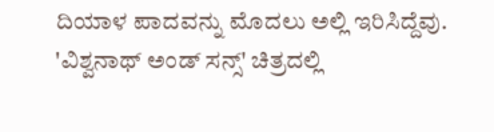ದಿಯಾಳ ಪಾದವನ್ನು ಮೊದಲು ಅಲ್ಲಿ ಇರಿಸಿದ್ದೆವು. 'ವಿಶ್ವನಾಥ್ ಅಂಡ್ ಸನ್ಸ್' ಚಿತ್ರದಲ್ಲಿ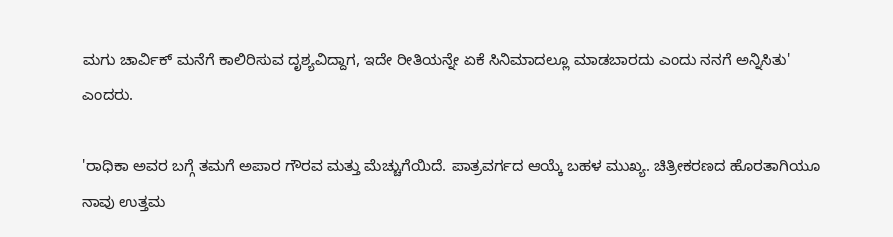ಮಗು ಚಾರ್ವಿಕ್ ಮನೆಗೆ ಕಾಲಿರಿಸುವ ದೃಶ್ಯವಿದ್ದಾಗ, ಇದೇ ರೀತಿಯನ್ನೇ ಏಕೆ ಸಿನಿಮಾದಲ್ಲೂ ಮಾಡಬಾರದು ಎಂದು ನನಗೆ ಅನ್ನಿಸಿತು' ಎಂದರು.

'ರಾಧಿಕಾ ಅವರ ಬಗ್ಗೆ ತಮಗೆ ಅಪಾರ ಗೌರವ ಮತ್ತು ಮೆಚ್ಚುಗೆಯಿದೆ. ಪಾತ್ರವರ್ಗದ ಆಯ್ಕೆ ಬಹಳ ಮುಖ್ಯ. ಚಿತ್ರೀಕರಣದ ಹೊರತಾಗಿಯೂ ನಾವು ಉತ್ತಮ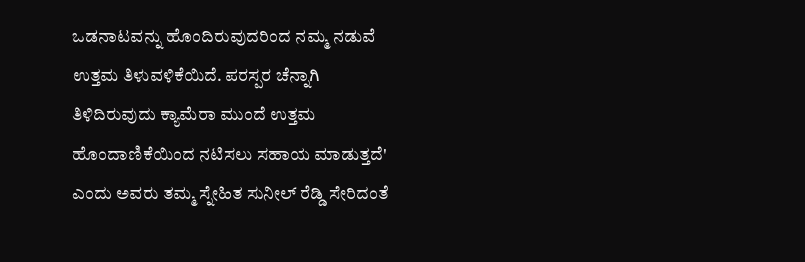ಒಡನಾಟವನ್ನು ಹೊಂದಿರುವುದರಿಂದ ನಮ್ಮ ನಡುವೆ ಉತ್ತಮ ತಿಳುವಳಿಕೆಯಿದೆ. ಪರಸ್ಪರ ಚೆನ್ನಾಗಿ ತಿಳಿದಿರುವುದು ಕ್ಯಾಮೆರಾ ಮುಂದೆ ಉತ್ತಮ ಹೊಂದಾಣಿಕೆಯಿಂದ ನಟಿಸಲು ಸಹಾಯ ಮಾಡುತ್ತದೆ' ಎಂದು ಅವರು ತಮ್ಮ ಸ್ನೇಹಿತ ಸುನೀಲ್ ರೆಡ್ಡಿ ಸೇರಿದಂತೆ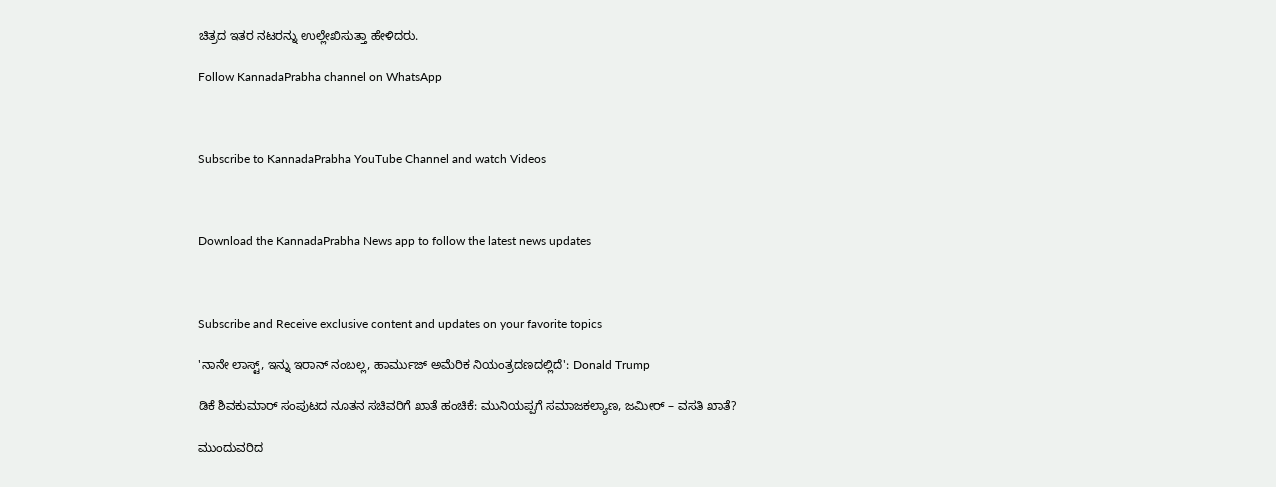ಚಿತ್ರದ ಇತರ ನಟರನ್ನು ಉಲ್ಲೇಖಿಸುತ್ತಾ ಹೇಳಿದರು.

Follow KannadaPrabha channel on WhatsApp



Subscribe to KannadaPrabha YouTube Channel and watch Videos



Download the KannadaPrabha News app to follow the latest news updates



Subscribe and Receive exclusive content and updates on your favorite topics

'ನಾನೇ ಲಾಸ್ಟ್, ಇನ್ನು ಇರಾನ್ ನಂಬಲ್ಲ, ಹಾರ್ಮುಜ್ ಅಮೆರಿಕ ನಿಯಂತ್ರದಣದಲ್ಲಿದೆ': Donald Trump

ಡಿಕೆ ಶಿವಕುಮಾರ್ ಸಂಪುಟದ ನೂತನ ಸಚಿವರಿಗೆ ಖಾತೆ ಹಂಚಿಕೆ: ಮುನಿಯಪ್ಪಗೆ ಸಮಾಜಕಲ್ಯಾಣ, ಜಮೀರ್ – ವಸತಿ ಖಾತೆ?

ಮುಂದುವರಿದ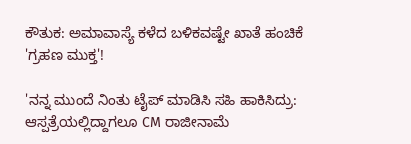ಕೌತುಕ: ಅಮಾವಾಸ್ಯೆ ಕಳೆದ ಬಳಿಕವಷ್ಟೇ ಖಾತೆ ಹಂಚಿಕೆ 'ಗ್ರಹಣ ಮುಕ್ತ'!

'ನನ್ನ ಮುಂದೆ ನಿಂತು ಟೈಪ್ ಮಾಡಿಸಿ ಸಹಿ ಹಾಕಿಸಿದ್ರು: ಆಸ್ಪತ್ರೆಯಲ್ಲಿದ್ದಾಗಲೂ CM ರಾಜೀನಾಮೆ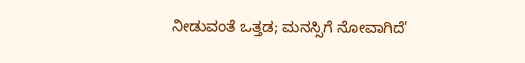ನೀಡುವಂತೆ ಒತ್ತಡ; ಮನಸ್ಸಿಗೆ ನೋವಾಗಿದೆ'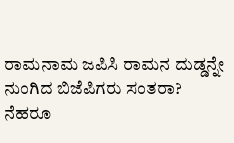ರಾಮನಾಮ ಜಪಿಸಿ ರಾಮನ ದುಡ್ಡನ್ನೇ ನುಂಗಿದ ಬಿಜೆಪಿಗರು ಸಂತರಾ? ನೆಹರೂ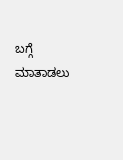ಬಗ್ಗೆ ಮಾತಾಡಲು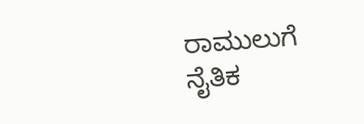ರಾಮುಲುಗೆ ನೈತಿಕ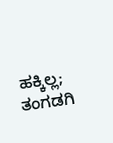ಹಕ್ಕಿಲ್ಲ; ತಂಗಡಗಿ